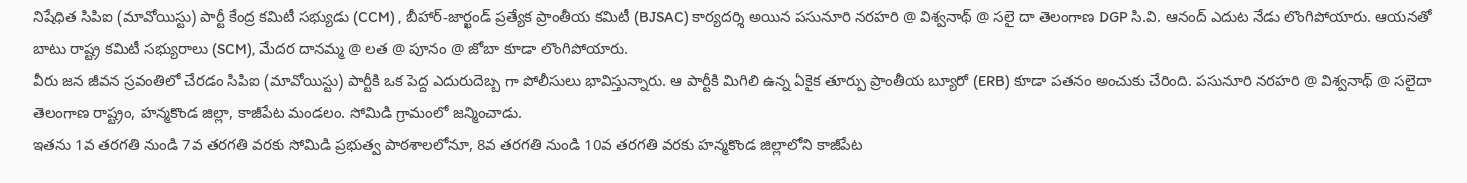నిషేధిత సిపిఐ (మావోయిస్టు) పార్టీ కేంద్ర కమిటీ సభ్యుడు (CCM) , బీహార్-జార్ఖండ్ ప్రత్యేక ప్రాంతీయ కమిటీ (BJSAC) కార్యదర్శి అయిన పసునూరి నరహరి @ విశ్వనాథ్ @ సలై దా తెలంగాణ DGP సి.వి. ఆనంద్ ఎదుట నేడు లొంగిపోయారు. ఆయనతో బాటు రాష్ట్ర కమిటీ సభ్యురాలు (SCM), మేదర దానమ్మ @ లత @ పూనం @ జోబా కూడా లొంగిపోయారు.
వీరు జన జీవన స్రవంతిలో చేరడం సిపిఐ (మావోయిస్టు) పార్టీకి ఒక పెద్ద ఎదురుదెబ్బ గా పోలీసులు భావిస్తున్నారు. ఆ పార్టీకి మిగిలి ఉన్న ఏకైక తూర్పు ప్రాంతీయ బ్యూరో (ERB) కూడా పతనం అంచుకు చేరింది. పసునూరి నరహరి @ విశ్వనాథ్ @ సలైదా తెలంగాణ రాష్ట్రం, హన్మకొండ జిల్లా, కాజీపేట మండలం. సోమిడి గ్రామంలో జన్మించాడు.
ఇతను 1వ తరగతి నుండి 7వ తరగతి వరకు సోమిడి ప్రభుత్వ పాఠశాలలోనూ, 8వ తరగతి నుండి 10వ తరగతి వరకు హన్మకొండ జిల్లాలోని కాజీపేట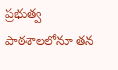ప్రభుత్వ పాఠశాలలోనూ తన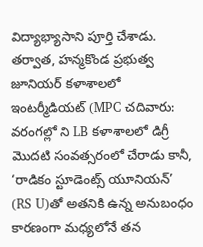విద్యాభ్యాసాని పూర్తి చేశాడు. తర్వాత, హన్మకొండ ప్రభుత్వ జూనియర్ కళాశాలలో ఇంటర్మీడియట్ (MPC చదివారు: వరంగల్లో ని LB కళాశాలలో డిగ్రీ మొదటి సంవత్సరంలో చేరాడు కానీ, ‘రాడికం స్టూడెంట్స్ యూనియన్’ (RS U)తో అతనికి ఉన్న అనుబంధం కారణంగా మధ్యలోనే తన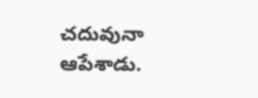చదువునా ఆపేశాడు.